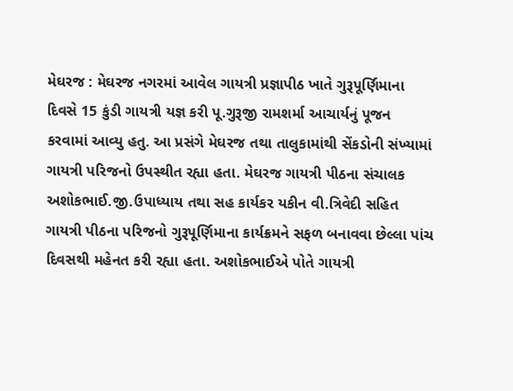મેઘરજ : મેઘરજ નગરમાં આવેલ ગાયત્રી પ્રજ્ઞાપીઠ ખાતે ગુરૂપૂર્ણિમાના દિવસે 15 કુંડી ગાયત્રી યજ્ઞ કરી પૂ.ગુરૂજી રામશર્મા આચાર્યનું પૂજન કરવામાં આવ્યુ હતુ. આ પ્રસંગે મેઘરજ તથા તાલુકામાંથી સેંકડોની સંખ્યામાં ગાયત્રી પરિજનો ઉપસ્થીત રહ્યા હતા. મેઘરજ ગાયત્રી પીઠના સંચાલક અશોકભાઈ.જી.ઉપાધ્યાય તથા સહ કાર્યકર યકીન વી.ત્રિવેદી સહિત ગાયત્રી પીઠના પરિજનો ગુરૂપૂર્ણિમાના કાર્યક્રમને સફળ બનાવવા છેલ્લા પાંચ દિવસથી મહેનત કરી રહ્યા હતા. અશોકભાઈએ પોતે ગાયત્રી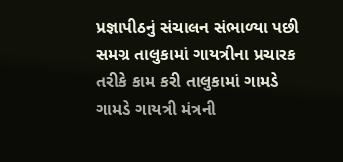પ્રજ્ઞાપીઠનું સંચાલન સંભાળ્યા પછી સમગ્ર તાલુકામાં ગાયત્રીના પ્રચારક તરીકે કામ કરી તાલુકામાં ગામડે ગામડે ગાયત્રી મંત્રની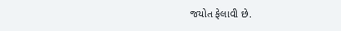જયોત ફેલાવી છે.